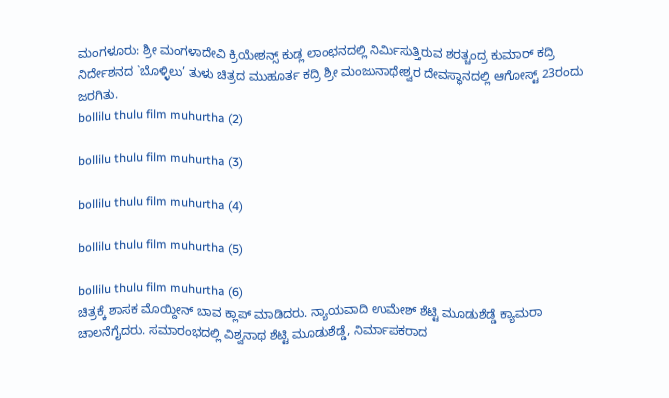ಮಂಗಳೂರು: ಶ್ರೀ ಮಂಗಳಾದೇವಿ ಕ್ರಿಯೇಶನ್ಸ್ ಕುಡ್ಲ ಲಾಂಛನದಲ್ಲಿ ನಿರ್ಮಿಸುತ್ತಿರುವ ಶರತ್ಚಂದ್ರ ಕುಮಾರ್ ಕದ್ರಿ ನಿರ್ದೇಶನದ `ಬೊಳ್ಳಿಲು’ ತುಳು ಚಿತ್ರದ ಮುಹೂರ್ತ ಕದ್ರಿ ಶ್ರೀ ಮಂಜುನಾಥೇಶ್ವರ ದೇವಸ್ಥಾನದಲ್ಲಿ ಆಗೋಸ್ಟ್ 23ರಂದು ಜರಗಿತು.
bollilu thulu film muhurtha (2)

bollilu thulu film muhurtha (3)

bollilu thulu film muhurtha (4)

bollilu thulu film muhurtha (5)

bollilu thulu film muhurtha (6)
ಚಿತ್ರಕ್ಕೆ ಶಾಸಕ ಮೊಯ್ದೀನ್ ಬಾವ ಕ್ಲಾಪ್ ಮಾಡಿದರು. ನ್ಯಾಯವಾದಿ ಉಮೇಶ್ ಶೆಟ್ಟಿ ಮೂಡುಶೆಡ್ಡೆ ಕ್ಯಾಮರಾ ಚಾಲನೆಗೈದರು. ಸಮಾರಂಭದಲ್ಲಿ ವಿಶ್ವನಾಥ ಶೆಟ್ಟಿ ಮೂಡುಶೆಡ್ಡೆ, ನಿರ್ಮಾಪಕರಾದ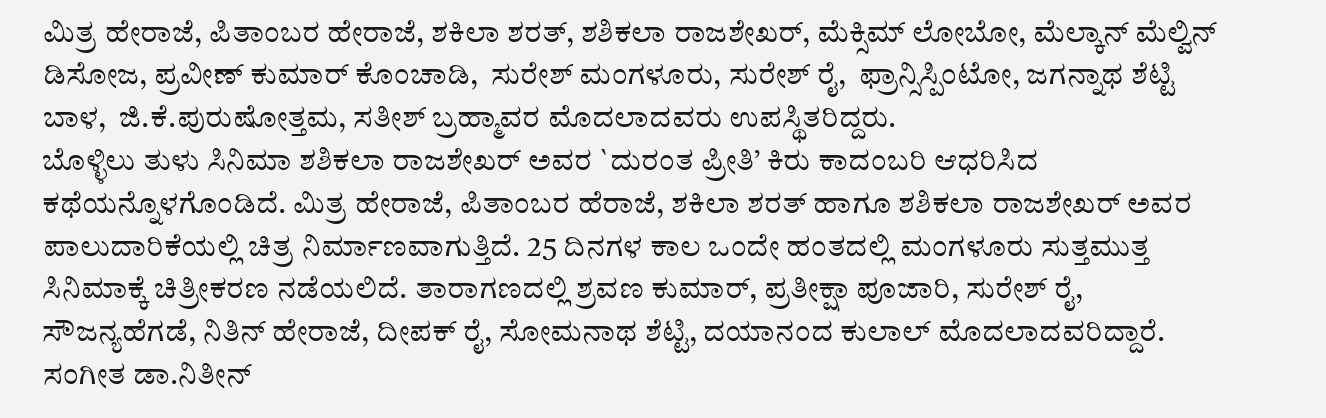ಮಿತ್ರ ಹೇರಾಜೆ, ಪಿತಾಂಬರ ಹೇರಾಜೆ, ಶಕಿಲಾ ಶರತ್, ಶಶಿಕಲಾ ರಾಜಶೇಖರ್, ಮೆಕ್ಸಿಮ್ ಲೋಬೋ, ಮೆಲ್ಕಾನ್ ಮೆಲ್ವಿನ್ ಡಿಸೋಜ, ಪ್ರವೀಣ್ ಕುಮಾರ್ ಕೊಂಚಾಡಿ,  ಸುರೇಶ್ ಮಂಗಳೂರು, ಸುರೇಶ್ ರೈ,  ಫ್ರಾನ್ಸಿಸ್ಪಿಂಟೋ, ಜಗನ್ನಾಥ ಶೆಟ್ಟಿ ಬಾಳ,  ಜಿ.ಕೆ.ಪುರುಷೋತ್ತಮ, ಸತೀಶ್ ಬ್ರಹ್ಮಾವರ ಮೊದಲಾದವರು ಉಪಸ್ಥಿತರಿದ್ದರು.
ಬೊಳ್ಳಿಲು ತುಳು ಸಿನಿಮಾ ಶಶಿಕಲಾ ರಾಜಶೇಖರ್ ಅವರ `ದುರಂತ ಪ್ರೀತಿ’ ಕಿರು ಕಾದಂಬರಿ ಆಧರಿಸಿದ ಕಥೆಯನ್ನೊಳಗೊಂಡಿದೆ. ಮಿತ್ರ ಹೇರಾಜೆ, ಪಿತಾಂಬರ ಹೆರಾಜೆ, ಶಕಿಲಾ ಶರತ್ ಹಾಗೂ ಶಶಿಕಲಾ ರಾಜಶೇಖರ್ ಅವರ ಪಾಲುದಾರಿಕೆಯಲ್ಲಿ ಚಿತ್ರ ನಿರ್ಮಾಣವಾಗುತ್ತಿದೆ. 25 ದಿನಗಳ ಕಾಲ ಒಂದೇ ಹಂತದಲ್ಲಿ ಮಂಗಳೂರು ಸುತ್ತಮುತ್ತ ಸಿನಿಮಾಕ್ಕೆ ಚಿತ್ರೀಕರಣ ನಡೆಯಲಿದೆ. ತಾರಾಗಣದಲ್ಲಿ ಶ್ರವಣ ಕುಮಾರ್, ಪ್ರತೀಕ್ಷಾ ಪೂಜಾರಿ, ಸುರೇಶ್ ರೈ, ಸೌಜನ್ಯಹೆಗಡೆ, ನಿತಿನ್ ಹೇರಾಜೆ, ದೀಪಕ್ ರೈ, ಸೋಮನಾಥ ಶೆಟ್ಟಿ, ದಯಾನಂದ ಕುಲಾಲ್ ಮೊದಲಾದವರಿದ್ದಾರೆ. ಸಂಗೀತ ಡಾ.ನಿತೀನ್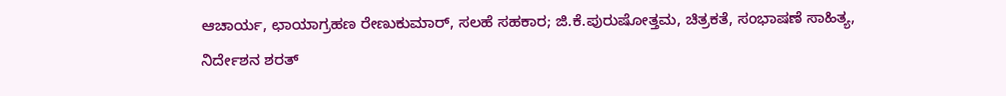ಆಚಾರ್ಯ, ಛಾಯಾಗ್ರಹಣ ರೇಣುಕುಮಾರ್, ಸಲಹೆ ಸಹಕಾರ; ಜಿ.ಕೆ.ಪುರುಷೋತ್ತಮ, ಚಿತ್ರಕತೆ, ಸಂಭಾಷಣೆ ಸಾಹಿತ್ಯ, ನಿರ್ದೇಶನ ಶರತ್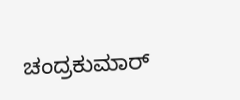ಚಂದ್ರಕುಮಾರ್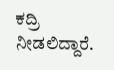ಕದ್ರಿ ನೀಡಲಿದ್ದಾರೆ.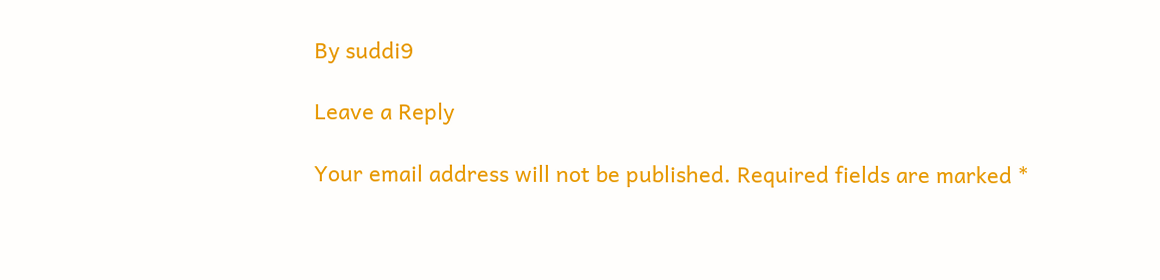By suddi9

Leave a Reply

Your email address will not be published. Required fields are marked *